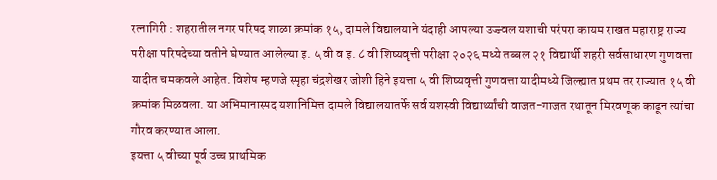रत्नागिरी : शहरातील नगर परिषद शाळा क्रमांक १५, दामले विद्यालयाने यंदाही आपल्या उज्ज्वल यशाची परंपरा कायम राखत महाराष्ट्र राज्य परीक्षा परिषदेच्या वतीने घेण्यात आलेल्या इ. ५ वी व इ. ८ वी शिष्यवृत्ती परीक्षा २०२६ मध्ये तब्बल २१ विद्यार्थी शहरी सर्वसाधारण गुणवत्ता यादीत चमकवले आहेत. विशेष म्हणजे स्पृहा चंद्रशेखर जोशी हिने इयत्ता ५ वी शिष्यवृत्ती गुणवत्ता यादीमध्ये जिल्ह्यात प्रथम तर राज्यात १५ वी क्रमांक मिळवला. या अभिमानास्पद यशानिमित्त दामले विद्यालयातर्फे सर्व यशस्वी विद्यार्थ्यांची वाजत-गाजत रथातून मिरवणूक काढून त्यांचा गौरव करण्यात आला.
इयत्ता ५ वीच्या पूर्व उच्च प्राथमिक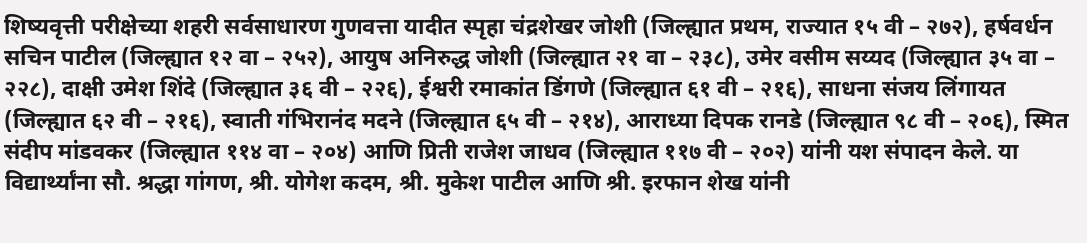शिष्यवृत्ती परीक्षेच्या शहरी सर्वसाधारण गुणवत्ता यादीत स्पृहा चंद्रशेखर जोशी (जिल्ह्यात प्रथम, राज्यात १५ वी – २७२), हर्षवर्धन सचिन पाटील (जिल्ह्यात १२ वा – २५२), आयुष अनिरुद्ध जोशी (जिल्ह्यात २१ वा – २३८), उमेर वसीम सय्यद (जिल्ह्यात ३५ वा – २२८), दाक्षी उमेश शिंदे (जिल्ह्यात ३६ वी – २२६), ईश्वरी रमाकांत डिंगणे (जिल्ह्यात ६१ वी – २१६), साधना संजय लिंगायत (जिल्ह्यात ६२ वी – २१६), स्वाती गंभिरानंद मदने (जिल्ह्यात ६५ वी – २१४), आराध्या दिपक रानडे (जिल्ह्यात ९८ वी – २०६), स्मित संदीप मांडवकर (जिल्ह्यात ११४ वा – २०४) आणि प्रिती राजेश जाधव (जिल्ह्यात ११७ वी – २०२) यांनी यश संपादन केले. या विद्यार्थ्यांना सौ. श्रद्धा गांगण, श्री. योगेश कदम, श्री. मुकेश पाटील आणि श्री. इरफान शेख यांनी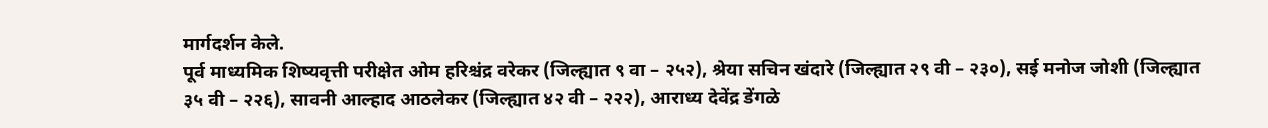मार्गदर्शन केले.
पूर्व माध्यमिक शिष्यवृत्ती परीक्षेत ओम हरिश्चंद्र वरेकर (जिल्ह्यात ९ वा – २५२), श्रेया सचिन खंदारे (जिल्ह्यात २९ वी – २३०), सई मनोज जोशी (जिल्ह्यात ३५ वी – २२६), सावनी आल्हाद आठलेकर (जिल्ह्यात ४२ वी – २२२), आराध्य देवेंद्र डेंगळे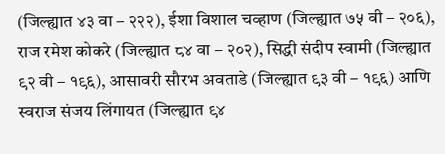(जिल्ह्यात ४३ वा – २२२), ईशा विशाल चव्हाण (जिल्ह्यात ७५ वी – २०६), राज रमेश कोकरे (जिल्ह्यात ८४ वा – २०२), सिद्धी संदीप स्वामी (जिल्ह्यात ९२ वी – १९६), आसावरी सौरभ अवताडे (जिल्ह्यात ९३ वी – १९६) आणि स्वराज संजय लिंगायत (जिल्ह्यात ९४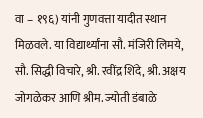वा – १९६) यांनी गुणवत्ता यादीत स्थान मिळवले. या विद्यार्थ्यांना सौ. मंजिरी लिमये, सौ. सिद्धी विचारे, श्री. रवींद्र शिंदे, श्री. अक्षय जोगळेकर आणि श्रीम. ज्योती डंबाळे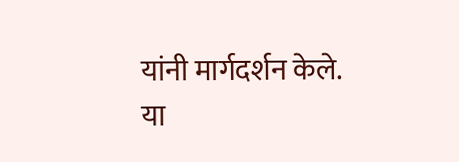यांनी मार्गदर्शन केले.
या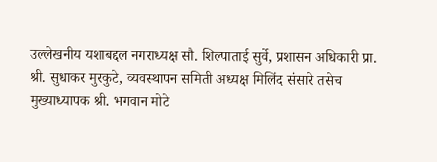उल्लेखनीय यशाबद्दल नगराध्यक्ष सौ. शिल्पाताई सुर्वे, प्रशासन अधिकारी प्रा. श्री. सुधाकर मुरकुटे, व्यवस्थापन समिती अध्यक्ष मिलिंद संसारे तसेच मुख्याध्यापक श्री. भगवान मोटे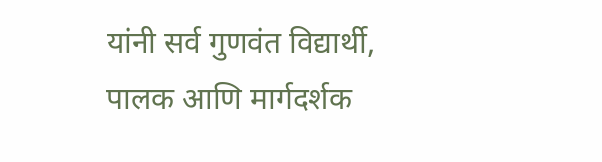यांनी सर्व गुणवंत विद्यार्थी, पालक आणि मार्गदर्शक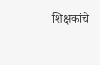शिक्षकांचे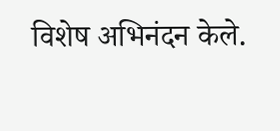विशेष अभिनंदन केले.